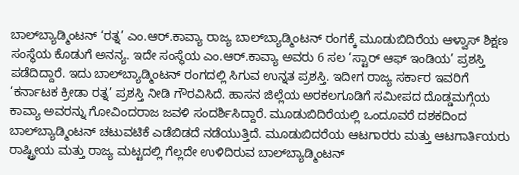ಬಾಲ್‌ಬ್ಯಾಡ್ಮಿಂಟನ್‌ ‘ರತ್ನ’ ಎಂ.ಆರ್‌.ಕಾವ್ಯಾ ರಾಜ್ಯ ಬಾಲ್‌ಬ್ಯಾಡ್ಮಿಂಟನ್‌ ರಂಗಕ್ಕೆ ಮೂಡುಬಿದಿರೆಯ ಆಳ್ವಾಸ್‌ ಶಿಕ್ಷಣ ಸಂಸ್ಥೆಯ ಕೊಡುಗೆ ಅನನ್ಯ. ಇದೇ ಸಂಸ್ಥೆಯ ಎಂ.ಆರ್‌.ಕಾವ್ಯಾ ಅವರು 6 ಸಲ ‘ಸ್ಟಾರ್‌ ಆಫ್‌ ಇಂಡಿಯ’ ಪ್ರಶಸ್ತಿ ಪಡೆದಿದ್ದಾರೆ. ಇದು ಬಾಲ್‌ಬ್ಯಾಡ್ಮಿಂಟನ್‌ ರಂಗದಲ್ಲಿ ಸಿಗುವ ಉನ್ನತ ಪ್ರಶಸ್ತಿ. ಇದೀಗ ರಾಜ್ಯ ಸರ್ಕಾರ ಇವರಿಗೆ ‘ಕರ್ನಾಟಕ ಕ್ರೀಡಾ ರತ್ನ’ ಪ್ರಶಸ್ತಿ ನೀಡಿ ಗೌರವಿಸಿದೆ. ಹಾಸನ ಜಿಲ್ಲೆಯ ಅರಕಲಗೂಡಿಗೆ ಸಮೀಪದ ದೊಡ್ಡಮಗ್ಗೆಯ ಕಾವ್ಯಾ ಅವರನ್ನು ಗೋವಿಂದರಾಜ ಜವಳಿ ಸಂದರ್ಶಿಸಿದ್ದಾರೆ. ಮೂಡುಬಿದಿರೆಯಲ್ಲಿ ಒಂದೂವರೆ ದಶಕದಿಂದ ಬಾಲ್‌ಬ್ಯಾಡ್ಮಿಂಟನ್‌ ಚಟುವಟಿಕೆ ಎಡೆಬಿಡದೆ ನಡೆಯುತ್ತಿದೆ. ಮೂಡುಬಿದರೆಯ ಆಟಗಾರರು ಮತ್ತು ಆಟಗಾರ್ತಿಯರು ರಾಷ್ಟ್ರೀಯ ಮತ್ತು ರಾಜ್ಯ ಮಟ್ಟದಲ್ಲಿ ಗೆಲ್ಲದೇ ಉಳಿದಿರುವ ಬಾಲ್‌ಬ್ಯಾಡ್ಮಿಂಟನ್‌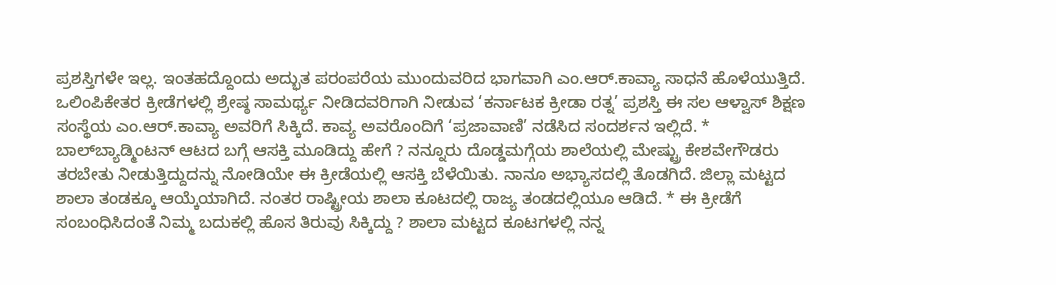ಪ್ರಶಸ್ತಿಗಳೇ ಇಲ್ಲ. ಇಂತಹದ್ದೊಂದು ಅದ್ಭುತ ಪರಂಪರೆಯ ಮುಂದುವರಿದ ಭಾಗವಾಗಿ ಎಂ.ಆರ್‌.ಕಾವ್ಯಾ ಸಾಧನೆ ಹೊಳೆಯುತ್ತಿದೆ. ಒಲಿಂಪಿಕೇತರ ಕ್ರೀಡೆಗಳಲ್ಲಿ ಶ್ರೇಷ್ಠ ಸಾಮರ್ಥ್ಯ ನೀಡಿದವರಿಗಾಗಿ ನೀಡುವ ‘ಕರ್ನಾಟಕ ಕ್ರೀಡಾ ರತ್ನ’ ಪ್ರಶಸ್ತಿ ಈ ಸಲ ಆಳ್ವಾಸ್‌ ಶಿಕ್ಷಣ ಸಂಸ್ಥೆಯ ಎಂ.ಆರ್‌.ಕಾವ್ಯಾ ಅವರಿಗೆ ಸಿಕ್ಕಿದೆ. ಕಾವ್ಯ ಅವರೊಂದಿಗೆ ‘ಪ್ರಜಾವಾಣಿ’ ನಡೆಸಿದ ಸಂದರ್ಶನ ಇಲ್ಲಿದೆ. * ಬಾಲ್‌ಬ್ಯಾಡ್ಮಿಂಟನ್‌ ಆಟದ ಬಗ್ಗೆ ಆಸಕ್ತಿ ಮೂಡಿದ್ದು ಹೇಗೆ ? ನನ್ನೂರು ದೊಡ್ಡಮಗ್ಗೆಯ ಶಾಲೆಯಲ್ಲಿ ಮೇಷ್ಟ್ರು ಕೇಶವೇಗೌಡರು ತರಬೇತು ನೀಡುತ್ತಿದ್ದುದನ್ನು ನೋಡಿಯೇ ಈ ಕ್ರೀಡೆಯಲ್ಲಿ ಆಸಕ್ತಿ ಬೆಳೆಯಿತು. ನಾನೂ ಅಭ್ಯಾಸದಲ್ಲಿ ತೊಡಗಿದೆ. ಜಿಲ್ಲಾ ಮಟ್ಟದ ಶಾಲಾ ತಂಡಕ್ಕೂ ಆಯ್ಕೆಯಾಗಿದೆ. ನಂತರ ರಾಷ್ಟ್ರೀಯ ಶಾಲಾ ಕೂಟದಲ್ಲಿ ರಾಜ್ಯ ತಂಡದಲ್ಲಿಯೂ ಆಡಿದೆ. * ಈ ಕ್ರೀಡೆಗೆ ಸಂಬಂಧಿಸಿದಂತೆ ನಿಮ್ಮ ಬದುಕಲ್ಲಿ ಹೊಸ ತಿರುವು ಸಿಕ್ಕಿದ್ದು ? ಶಾಲಾ ಮಟ್ಟದ ಕೂಟಗಳಲ್ಲಿ ನನ್ನ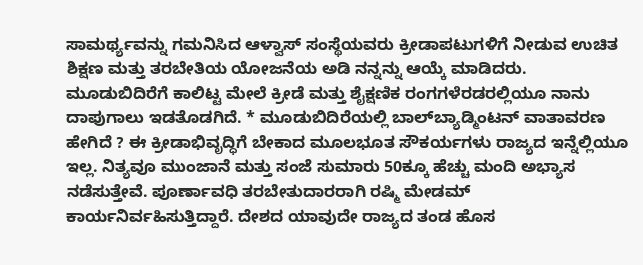ಸಾಮರ್ಥ್ಯವನ್ನು ಗಮನಿಸಿದ ಆಳ್ವಾಸ್‌ ಸಂಸ್ಥೆಯವರು ಕ್ರೀಡಾಪಟುಗಳಿಗೆ ನೀಡುವ ಉಚಿತ ಶಿಕ್ಷಣ ಮತ್ತು ತರಬೇತಿಯ ಯೋಜನೆಯ ಅಡಿ ನನ್ನನ್ನು ಆಯ್ಕೆ ಮಾಡಿದರು. ಮೂಡುಬಿದಿರೆಗೆ ಕಾಲಿಟ್ಟ ಮೇಲೆ ಕ್ರೀಡೆ ಮತ್ತು ಶೈಕ್ಷಣಿಕ ರಂಗಗಳೆರಡರಲ್ಲಿಯೂ ನಾನು ದಾಪುಗಾಲು ಇಡತೊಡಗಿದೆ. * ಮೂಡುಬಿದಿರೆಯಲ್ಲಿ ಬಾಲ್‌ಬ್ಯಾಡ್ಮಿಂಟನ್‌ ವಾತಾವರಣ ಹೇಗಿದೆ ? ಈ ಕ್ರೀಡಾಭಿವೃದ್ಧಿಗೆ ಬೇಕಾದ ಮೂಲಭೂತ ಸೌಕರ್ಯಗಳು ರಾಜ್ಯದ ಇನ್ನೆಲ್ಲಿಯೂ ಇಲ್ಲ. ನಿತ್ಯವೂ ಮುಂಜಾನೆ ಮತ್ತು ಸಂಜೆ ಸುಮಾರು 50ಕ್ಕೂ ಹೆಚ್ಚು ಮಂದಿ ಅಭ್ಯಾಸ ನಡೆಸುತ್ತೇವೆ. ಪೂರ್ಣಾವಧಿ ತರಬೇತುದಾರರಾಗಿ ರಷ್ಮಿ ಮೇಡಮ್‌ ಕಾರ್ಯನಿರ್ವಹಿಸುತ್ತಿದ್ದಾರೆ. ದೇಶದ ಯಾವುದೇ ರಾಜ್ಯದ ತಂಡ ಹೊಸ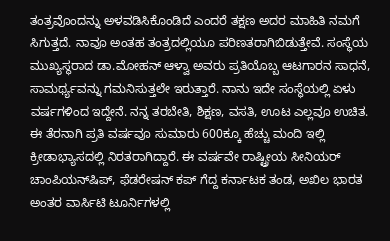ತಂತ್ರವೊಂದನ್ನು ಅಳವಡಿಸಿಕೊಂಡಿದೆ ಎಂದರೆ ತಕ್ಷಣ ಅದರ ಮಾಹಿತಿ ನಮಗೆ ಸಿಗುತ್ತದೆ. ನಾವೂ ಅಂತಹ ತಂತ್ರದಲ್ಲಿಯೂ ಪರಿಣತರಾಗಿಬಿಡುತ್ತೇವೆ. ಸಂಸ್ಥೆಯ ಮುಖ್ಯಸ್ಥರಾದ ಡಾ.ಮೋಹನ್‌ ಆಳ್ವಾ ಅವರು ಪ್ರತಿಯೊಬ್ಬ ಆಟಗಾರನ ಸಾಧನೆ, ಸಾಮರ್ಥ್ಯವನ್ನು ಗಮನಿಸುತ್ತಲೇ ಇರುತ್ತಾರೆ. ನಾನು ಇದೇ ಸಂಸ್ಥೆಯಲ್ಲಿ ಏಳು ವರ್ಷಗಳಿಂದ ಇದ್ದೇನೆ. ನನ್ನ ತರಬೇತಿ, ಶಿಕ್ಷಣ, ವಸತಿ, ಊಟ ಎಲ್ಲವೂ ಉಚಿತ. ಈ ತೆರನಾಗಿ ಪ್ರತಿ ವರ್ಷವೂ ಸುಮಾರು 600ಕ್ಕೂ ಹೆಚ್ಚು ಮಂದಿ ಇಲ್ಲಿ ಕ್ರೀಡಾಭ್ಯಾಸದಲ್ಲಿ ನಿರತರಾಗಿದ್ದಾರೆ. ಈ ವರ್ಷವೇ ರಾಷ್ಟ್ರೀಯ ಸೀನಿಯರ್‌ ಚಾಂಪಿಯನ್‌ಷಿಪ್‌, ಫೆಡರೇಷನ್‌ ಕಪ್‌ ಗೆದ್ದ ಕರ್ನಾಟಕ ತಂಡ, ಅಖಿಲ ಭಾರತ ಅಂತರ ವಾರ್ಸಿಟಿ ಟೂರ್ನಿಗಳಲ್ಲಿ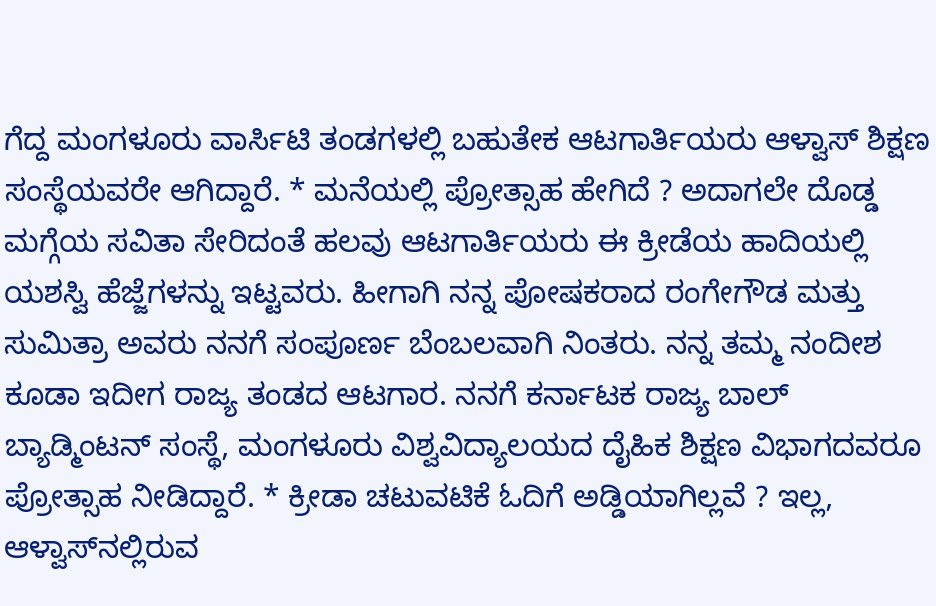ಗೆದ್ದ ಮಂಗಳೂರು ವಾರ್ಸಿಟಿ ತಂಡಗಳಲ್ಲಿ ಬಹುತೇಕ ಆಟಗಾರ್ತಿಯರು ಆಳ್ವಾಸ್‌ ಶಿಕ್ಷಣ ಸಂಸ್ಥೆಯವರೇ ಆಗಿದ್ದಾರೆ. * ಮನೆಯಲ್ಲಿ ಪ್ರೋತ್ಸಾಹ ಹೇಗಿದೆ ? ಅದಾಗಲೇ ದೊಡ್ಡ ಮಗ್ಗೆಯ ಸವಿತಾ ಸೇರಿದಂತೆ ಹಲವು ಆಟಗಾರ್ತಿಯರು ಈ ಕ್ರೀಡೆಯ ಹಾದಿಯಲ್ಲಿ ಯಶಸ್ವಿ ಹೆಜ್ಜೆಗಳನ್ನು ಇಟ್ಟವರು. ಹೀಗಾಗಿ ನನ್ನ ಪೋಷಕರಾದ ರಂಗೇಗೌಡ ಮತ್ತು ಸುಮಿತ್ರಾ ಅವರು ನನಗೆ ಸಂಪೂರ್ಣ ಬೆಂಬಲವಾಗಿ ನಿಂತರು. ನನ್ನ ತಮ್ಮ ನಂದೀಶ ಕೂಡಾ ಇದೀಗ ರಾಜ್ಯ ತಂಡದ ಆಟಗಾರ. ನನಗೆ ಕರ್ನಾಟಕ ರಾಜ್ಯ ಬಾಲ್‌ ಬ್ಯಾಡ್ಮಿಂಟನ್‌ ಸಂಸ್ಥೆ, ಮಂಗಳೂರು ವಿಶ್ವವಿದ್ಯಾಲಯದ ದೈಹಿಕ ಶಿಕ್ಷಣ ವಿಭಾಗದವರೂ ಪ್ರೋತ್ಸಾಹ ನೀಡಿದ್ದಾರೆ. * ಕ್ರೀಡಾ ಚಟುವಟಿಕೆ ಓದಿಗೆ ಅಡ್ಡಿಯಾಗಿಲ್ಲವೆ ? ಇಲ್ಲ, ಆಳ್ವಾಸ್‌ನಲ್ಲಿರುವ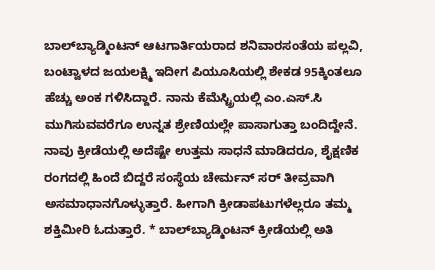ಬಾಲ್‌ಬ್ಯಾಡ್ಮಿಂಟನ್‌ ಆಟಗಾರ್ತಿಯರಾದ ಶನಿವಾರಸಂತೆಯ ಪಲ್ಲವಿ, ಬಂಟ್ವಾಳದ ಜಯಲಕ್ಷ್ಮಿ ಇದೀಗ ಪಿಯೂಸಿಯಲ್ಲಿ ಶೇಕಡ 95ಕ್ಕಿಂತಲೂ ಹೆಚ್ಚು ಅಂಕ ಗಳಿಸಿದ್ದಾರೆ. ನಾನು ಕೆಮೆಸ್ಟ್ರಿಯಲ್ಲಿ ಎಂ.ಎಸ್‌.ಸಿ ಮುಗಿಸುವವರೆಗೂ ಉನ್ನತ ಶ್ರೇಣಿಯಲ್ಲೇ ಪಾಸಾಗುತ್ತಾ ಬಂದಿದ್ದೇನೆ. ನಾವು ಕ್ರೀಡೆಯಲ್ಲಿ ಅದೆಷ್ಟೇ ಉತ್ತಮ ಸಾಧನೆ ಮಾಡಿದರೂ, ಶೈಕ್ಷಣಿಕ ರಂಗದಲ್ಲಿ ಹಿಂದೆ ಬಿದ್ದರೆ ಸಂಸ್ಥೆಯ ಚೇರ್ಮನ್‌ ಸರ್‌ ತೀವ್ರವಾಗಿ ಅಸಮಾಧಾನಗೊಳ್ಳುತ್ತಾರೆ. ಹೀಗಾಗಿ ಕ್ರೀಡಾಪಟುಗಳೆಲ್ಲರೂ ತಮ್ಮ ಶಕ್ತಿಮೀರಿ ಓದುತ್ತಾರೆ. * ಬಾಲ್‌ಬ್ಯಾಡ್ಮಿಂಟನ್‌ ಕ್ರೀಡೆಯಲ್ಲಿ ಅತಿ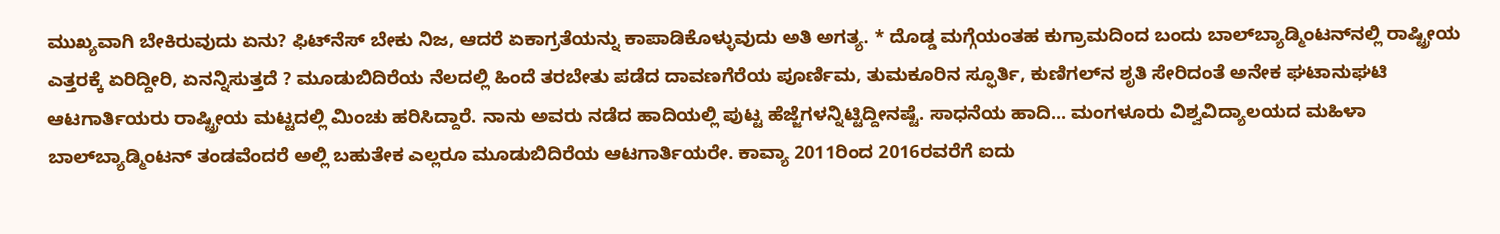ಮುಖ್ಯವಾಗಿ ಬೇಕಿರುವುದು ಏನು? ಫಿಟ್‌ನೆಸ್‌ ಬೇಕು ನಿಜ, ಆದರೆ ಏಕಾಗ್ರತೆಯನ್ನು ಕಾಪಾಡಿಕೊಳ್ಳುವುದು ಅತಿ ಅಗತ್ಯ. * ದೊಡ್ಡ ಮಗ್ಗೆಯಂತಹ ಕುಗ್ರಾಮದಿಂದ ಬಂದು ಬಾಲ್‌ಬ್ಯಾಡ್ಮಿಂಟನ್‌ನಲ್ಲಿ ರಾಷ್ಟ್ರೀಯ ಎತ್ತರಕ್ಕೆ ಏರಿದ್ದೀರಿ, ಏನನ್ನಿಸುತ್ತದೆ ? ಮೂಡುಬಿದಿರೆಯ ನೆಲದಲ್ಲಿ ಹಿಂದೆ ತರಬೇತು ಪಡೆದ ದಾವಣಗೆರೆಯ ಪೂರ್ಣಿಮ, ತುಮಕೂರಿನ ಸ್ಫೂರ್ತಿ, ಕುಣಿಗಲ್‌ನ ಶೃತಿ ಸೇರಿದಂತೆ ಅನೇಕ ಘಟಾನುಘಟಿ ಆಟಗಾರ್ತಿಯರು ರಾಷ್ಟ್ರೀಯ ಮಟ್ಟದಲ್ಲಿ ಮಿಂಚು ಹರಿಸಿದ್ದಾರೆ. ನಾನು ಅವರು ನಡೆದ ಹಾದಿಯಲ್ಲಿ ಪುಟ್ಟ ಹೆಜ್ಜೆಗಳನ್ನಿಟ್ಟಿದ್ದೀನಷ್ಟೆ. ಸಾಧನೆಯ ಹಾದಿ... ಮಂಗಳೂರು ವಿಶ್ವವಿದ್ಯಾಲಯದ ಮಹಿಳಾ ಬಾಲ್‌ಬ್ಯಾಡ್ಮಿಂಟನ್‌ ತಂಡವೆಂದರೆ ಅಲ್ಲಿ ಬಹುತೇಕ ಎಲ್ಲರೂ ಮೂಡುಬಿದಿರೆಯ ಆಟಗಾರ್ತಿಯರೇ. ಕಾವ್ಯಾ 2011ರಿಂದ 2016ರವರೆಗೆ ಐದು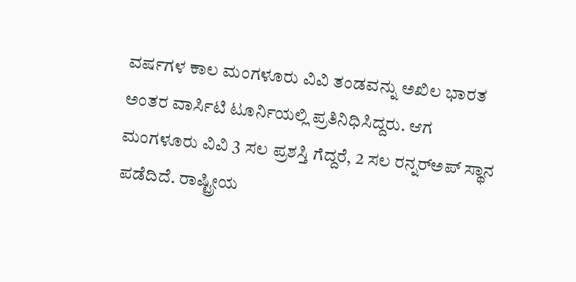ವರ್ಷಗಳ ಕಾಲ ಮಂಗಳೂರು ವಿವಿ ತಂಡವನ್ನು ಅಖಿಲ ಭಾರತ ಅಂತರ ವಾರ್ಸಿಟಿ ಟೂರ್ನಿಯಲ್ಲಿ ಪ್ರತಿನಿಧಿಸಿದ್ದರು. ಆಗ ಮಂಗಳೂರು ವಿವಿ 3 ಸಲ ಪ್ರಶಸ್ತಿ ಗೆದ್ದರೆ, 2 ಸಲ ರನ್ನರ್‌ಅಪ್‌ ಸ್ಥಾನ ಪಡೆದಿದೆ. ರಾಷ್ಟ್ರೀಯ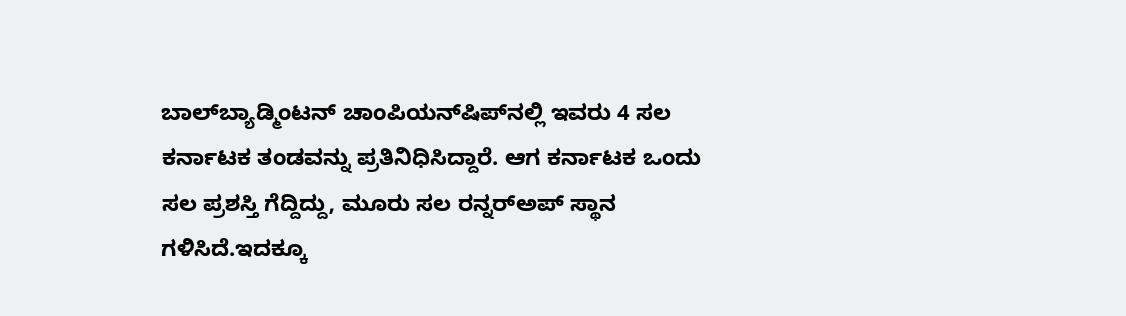ಬಾಲ್‌ಬ್ಯಾಡ್ಮಿಂಟನ್‌ ಚಾಂಪಿಯನ್‌ಷಿಪ್‌ನಲ್ಲಿ ಇವರು 4 ಸಲ ಕರ್ನಾಟಕ ತಂಡವನ್ನು ಪ್ರತಿನಿಧಿಸಿದ್ದಾರೆ. ಆಗ ಕರ್ನಾಟಕ ಒಂದು ಸಲ ಪ್ರಶಸ್ತಿ ಗೆದ್ದಿದ್ದು, ಮೂರು ಸಲ ರನ್ನರ್‌ಅಪ್‌ ಸ್ಥಾನ ಗಳಿಸಿದೆ.ಇದಕ್ಕೂ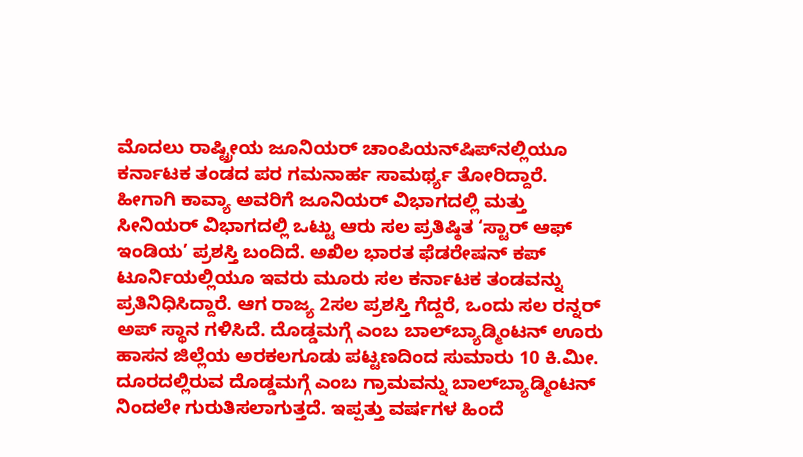ಮೊದಲು ರಾಷ್ಟ್ರೀಯ ಜೂನಿಯರ್‌ ಚಾಂಪಿಯನ್‌ಷಿಪ್‌ನಲ್ಲಿಯೂ ಕರ್ನಾಟಕ ತಂಡದ ಪರ ಗಮನಾರ್ಹ ಸಾಮರ್ಥ್ಯ ತೋರಿದ್ದಾರೆ. ಹೀಗಾಗಿ ಕಾವ್ಯಾ ಅವರಿಗೆ ಜೂನಿಯರ್‌ ವಿಭಾಗದಲ್ಲಿ ಮತ್ತು ಸೀನಿಯರ್‌ ವಿಭಾಗದಲ್ಲಿ ಒಟ್ಟು ಆರು ಸಲ ಪ್ರತಿಷ್ಠಿತ ‘ಸ್ಟಾರ್‌ ಆಫ್‌ ಇಂಡಿಯ’ ಪ್ರಶಸ್ತಿ ಬಂದಿದೆ. ಅಖಿಲ ಭಾರತ ಫೆಡರೇಷನ್‌ ಕಪ್‌ ಟೂರ್ನಿಯಲ್ಲಿಯೂ ಇವರು ಮೂರು ಸಲ ಕರ್ನಾಟಕ ತಂಡವನ್ನು ಪ್ರತಿನಿಧಿಸಿದ್ದಾರೆ. ಆಗ ರಾಜ್ಯ 2ಸಲ ಪ್ರಶಸ್ತಿ ಗೆದ್ದರೆ, ಒಂದು ಸಲ ರನ್ನರ್‌ ಅಪ್‌ ಸ್ಥಾನ ಗಳಿಸಿದೆ. ದೊಡ್ಡಮಗ್ಗೆ ಎಂಬ ಬಾಲ್‌ಬ್ಯಾಡ್ಮಿಂಟನ್‌ ಊರು ಹಾಸನ ಜಿಲ್ಲೆಯ ಅರಕಲಗೂಡು ಪಟ್ಟಣದಿಂದ ಸುಮಾರು 10 ಕಿ.ಮೀ. ದೂರದಲ್ಲಿರುವ ದೊಡ್ಡಮಗ್ಗೆ ಎಂಬ ಗ್ರಾಮವನ್ನು ಬಾಲ್‌ಬ್ಯಾಡ್ಮಿಂಟನ್‌ ನಿಂದಲೇ ಗುರುತಿಸಲಾಗುತ್ತದೆ. ಇಪ್ಪತ್ತು ವರ್ಷಗಳ ಹಿಂದೆ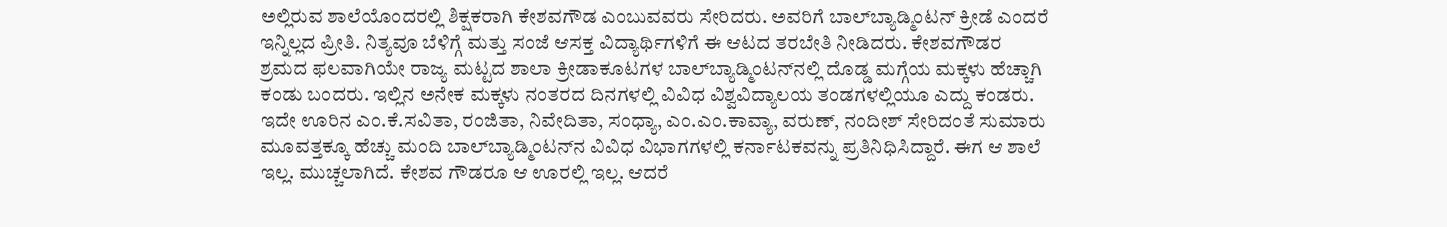ಅಲ್ಲಿರುವ ಶಾಲೆಯೊಂದರಲ್ಲಿ ಶಿಕ್ಷಕರಾಗಿ ಕೇಶವಗೌಡ ಎಂಬುವವರು ಸೇರಿದರು. ಅವರಿಗೆ ಬಾಲ್‌ಬ್ಯಾಡ್ಮಿಂಟನ್‌ ಕ್ರೀಡೆ ಎಂದರೆ ಇನ್ನಿಲ್ಲದ ಪ್ರೀತಿ. ನಿತ್ಯವೂ ಬೆಳಿಗ್ಗೆ ಮತ್ತು ಸಂಜೆ ಆಸಕ್ತ ವಿದ್ಯಾರ್ಥಿಗಳಿಗೆ ಈ ಆಟದ ತರಬೇತಿ ನೀಡಿದರು. ಕೇಶವಗೌಡರ ಶ್ರಮದ ಫಲವಾಗಿಯೇ ರಾಜ್ಯ ಮಟ್ಟದ ಶಾಲಾ ಕ್ರೀಡಾಕೂಟಗಳ ಬಾಲ್‌ಬ್ಯಾಡ್ಮಿಂಟನ್‌ನಲ್ಲಿ ದೊಡ್ಡ ಮಗ್ಗೆಯ ಮಕ್ಕಳು ಹೆಚ್ಚಾಗಿ ಕಂಡು ಬಂದರು. ಇಲ್ಲಿನ ಅನೇಕ ಮಕ್ಕಳು ನಂತರದ ದಿನಗಳಲ್ಲಿ ವಿವಿಧ ವಿಶ್ವವಿದ್ಯಾಲಯ ತಂಡಗಳಲ್ಲಿಯೂ ಎದ್ದು ಕಂಡರು. ಇದೇ ಊರಿನ ಎಂ.ಕೆ.ಸವಿತಾ, ರಂಜಿತಾ, ನಿವೇದಿತಾ, ಸಂಧ್ಯಾ, ಎಂ.ಎಂ.ಕಾವ್ಯಾ, ವರುಣ್‌, ನಂದೀಶ್‌ ಸೇರಿದಂತೆ ಸುಮಾರು ಮೂವತ್ತಕ್ಕೂ ಹೆಚ್ಚು ಮಂದಿ ಬಾಲ್‌ಬ್ಯಾಡ್ಮಿಂಟನ್‌ನ ವಿವಿಧ ವಿಭಾಗಗಳಲ್ಲಿ ಕರ್ನಾಟಕವನ್ನು ಪ್ರತಿನಿಧಿಸಿದ್ದಾರೆ. ಈಗ ಆ ಶಾಲೆ ಇಲ್ಲ. ಮುಚ್ಚಲಾಗಿದೆ. ಕೇಶವ ಗೌಡರೂ ಆ ಊರಲ್ಲಿ ಇಲ್ಲ. ಆದರೆ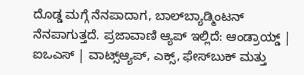ದೊಡ್ಡ ಮಗ್ಗೆ ನೆನಪಾದಾಗ, ಬಾಲ್‌ಬ್ಯಾಡ್ಮಿಂಟನ್‌ ನೆನಪಾಗುತ್ತದೆ. ಪ್ರಜಾವಾಣಿ ಆ್ಯಪ್ ಇಲ್ಲಿದೆ: ಆಂಡ್ರಾಯ್ಡ್ | ಐಒಎಸ್ | ವಾಟ್ಸ್ಆ್ಯಪ್, ಎಕ್ಸ್, ಫೇಸ್‌ಬುಕ್ ಮತ್ತು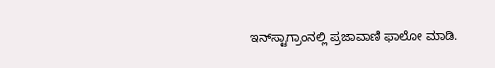ಇನ್‌ಸ್ಟಾಗ್ರಾಂನಲ್ಲಿ ಪ್ರಜಾವಾಣಿ ಫಾಲೋ ಮಾಡಿ.